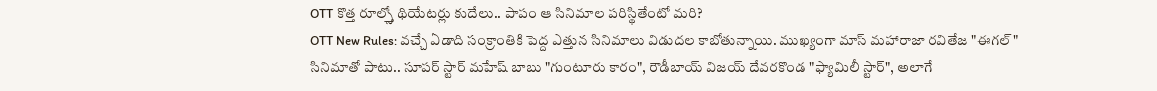OTT కొత్త రూల్స్తో థియేటర్లు కుదేలు.. పాపం ఆ సినిమాల పరిస్థితేంటో మరి?
OTT New Rules: వచ్చే ఏడాది సంక్రాంతికి పెద్ద ఎత్తున సినిమాలు విడుదల కాబోతున్నాయి. ముఖ్యంగా మాస్ మహారాజా రవితేజ "ఈగల్" సినిమాతో పాటు.. సూపర్ స్టార్ మహేష్ బాబు "గుంటూరు కారం", రౌడీబాయ్ విజయ్ దేవరకొండ "ఫ్యామిలీ స్టార్", అలాగే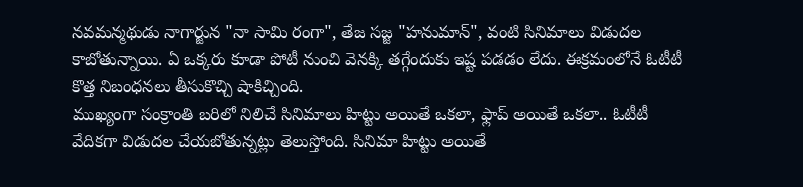నవమన్మథుడు నాగార్జున "నా సామి రంగా", తేజ సజ్జ "హనుమాన్", వంటి సినిమాలు విడుదల కాబోతున్నాయి. ఏ ఒక్కరు కూడా పోటీ నుంచి వెనక్కి తగ్గేందుకు ఇష్ట పడడం లేదు. ఈక్రమంలోనే ఓటీటీ కొత్త నిబంధనలు తీసుకొచ్చి షాకిచ్చింది.
ముఖ్యంగా సంక్రాంతి బరిలో నిలిచే సినిమాలు హిట్టు అయితే ఒకలా, ఫ్లాప్ అయితే ఒకలా.. ఓటీటీ వేదికగా విడుదల చేయబోతున్నట్లు తెలుస్తోంది. సినిమా హిట్టు అయితే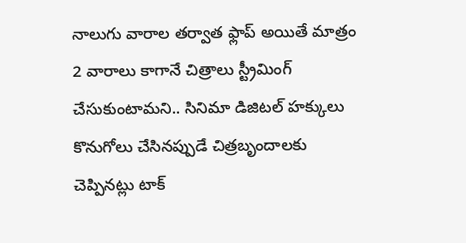నాలుగు వారాల తర్వాత ఫ్లాప్ అయితే మాత్రం 2 వారాలు కాగానే చిత్రాలు స్ట్రీమింగ్ చేసుకుంటామని.. సినిమా డిజిటల్ హక్కులు కొనుగోలు చేసినప్పుడే చిత్రబృందాలకు చెప్పినట్లు టాక్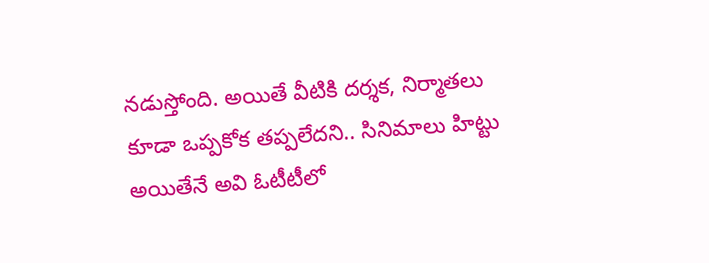నడుస్తోంది. అయితే వీటికి దర్శక, నిర్మాతలు కూడా ఒప్పకోక తప్పలేదని.. సినిమాలు హిట్టు అయితేనే అవి ఓటీటీలో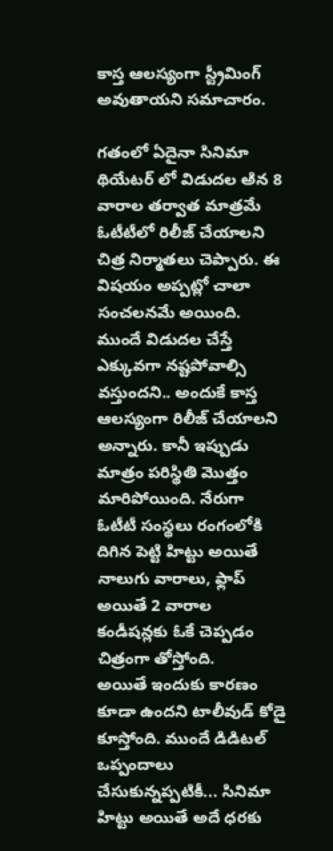కాస్త ఆలస్యంగా స్ట్రీమింగ్ అవుతాయని సమాచారం.

గతంలో ఏదైనా సినిమా థియేటర్ లో విడుదల అిన 8 వారాల తర్వాత మాత్రమే ఓటీటీలో రిలీజ్ చేయాలని చిత్ర నిర్మాతలు చెప్పారు. ఈ విషయం అప్పట్లో చాలా సంచలనమే అయింది. ముందే విడుదల చేస్తే ఎక్కువగా నష్టపోవాల్సి వస్తుందని.. అందుకే కాస్త ఆలస్యంగా రిలీజ్ చేయాలని అన్నారు. కానీ ఇప్పుడు మాత్రం పరిస్థితి మొత్తం మారిపోయింది. నేరుగా ఓటీటీ సంస్థలు రంగంలోకి దిగిన పెట్టి హిట్టు అయితే నాలుగు వారాలు, ఫ్లాప్ అయితే 2 వారాల కండీషన్లకు ఓకే చెప్పడం చిత్రంగా తోస్తోంది.
అయితే ఇందుకు కారణం కూడా ఉందని టాలీవుడ్ కోడై కూస్తోంది. ముందే డిడిటల్ ఒప్పందాలు చేసుకున్నప్పటికీ... సినిమా హిట్టు అయితే అదే ధరకు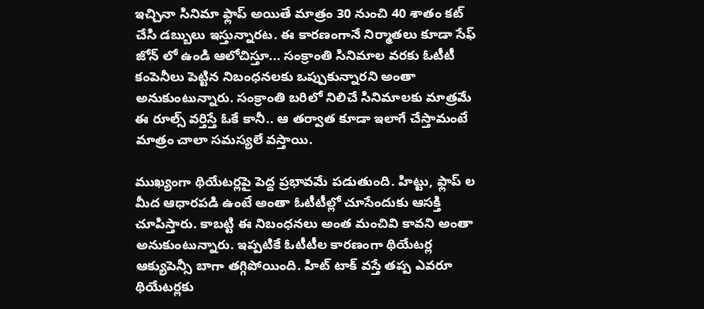ఇచ్చినా సినిమా ఫ్లాప్ అయితే మాత్రం 30 నుంచి 40 శాతం కట్ చేసి డబ్బులు ఇస్తున్నారట. ఈ కారణంగానే నిర్మాతలు కూడా సేఫ్ జోన్ లో ఉండి ఆలోచిస్తూ... సంక్రాంతి సినిమాల వరకు ఓటీటీ కంపెనీలు పెట్టిన నిబంధనలకు ఒప్పుకున్నారని అంతా అనుకుంటున్నారు. సంక్రాంతి బరిలో నిలిచే సినిమాలకు మాత్రమే ఈ రూల్స్ వర్తిస్తే ఓకే కానీ.. ఆ తర్వాత కూడా ఇలాగే చేస్తామంటే మాత్రం చాలా సమస్యలే వస్తాయి.

ముఖ్యంగా థియేటర్లపై పెద్ద ప్రభావమే పడుతుంది. హిట్టు, ఫ్లాప్ ల మీద ఆధారపడి ఉంటే అంతా ఓటీటీల్లో చూసేందుకు ఆసక్తి చూపిస్తారు. కాబట్టి ఈ నిబంధనలు అంత మంచివి కావని అంతా అనుకుంటున్నారు. ఇప్పటికే ఓటీటీల కారణంగా థియేటర్ల ఆక్యుపెన్సీ బాగా తగ్గిపోయింది. హిట్ టాక్ వస్తే తప్ప ఎవరూ థియేటర్లకు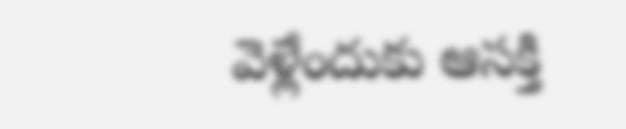వెళ్లేందుకు ఆసక్తి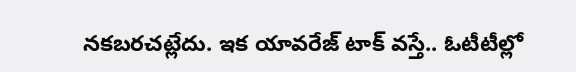నకబరచట్లేదు. ఇక యావరేజ్ టాక్ వస్తే.. ఓటీటీల్లో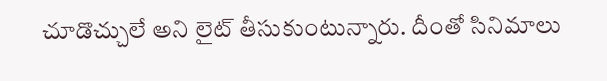చూడొచ్చులే అని లైట్ తీసుకుంటున్నారు. దీంతో సినిమాలు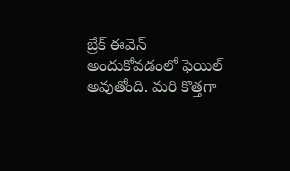బ్రేక్ ఈవెన్ అందుకోవడంలో ఫెయిల్ అవుతోంది. మరి కొత్తగా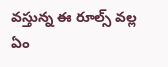వస్తున్న ఈ రూల్స్ వల్ల ఏం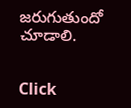జరుగుతుందో చూడాలి.


Click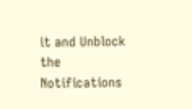it and Unblock the Notifications